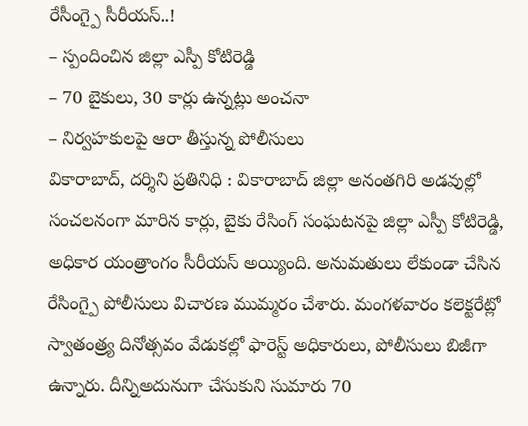రేసీంగ్పై సీరీయస్..!
– స్పందించిన జిల్లా ఎస్పీ కోటిరెడ్డి
– 70 బైకులు, 30 కార్లు ఉన్నట్లు అంచనా
– నిర్వహకులపై ఆరా తీస్తున్న పోలీసులు
వికారాబాద్, దర్శిని ప్రతినిధి : వికారాబాద్ జిల్లా అనంతగిరి అడవుల్లో సంచలనంగా మారిన కార్లు, బైకు రేసింగ్ సంఘటనపై జిల్లా ఎస్పీ కోటిరెడ్డి, అధికార యంత్రాంగం సీరీయస్ అయ్యింది. అనుమతులు లేకుండా చేసిన రేసింగ్పై పోలీసులు విచారణ ముమ్మరం చేశారు. మంగళవారం కలెక్టరేట్లో స్వాతంత్ర్య దినోత్సవం వేడుకల్లో ఫారెస్ట్ అధికారులు, పోలీసులు బిజీగా ఉన్నారు. దీన్నిఅదునుగా చేసుకుని సుమారు 70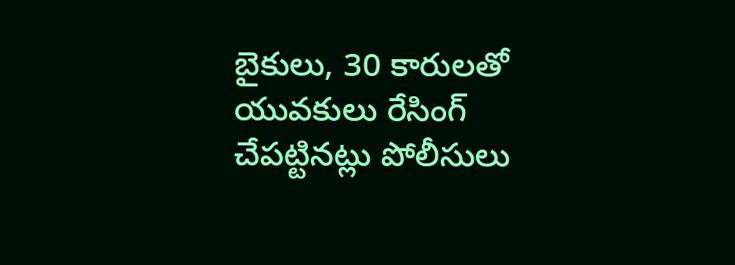బైకులు, 30 కారులతో యువకులు రేసింగ్ చేపట్టినట్లు పోలీసులు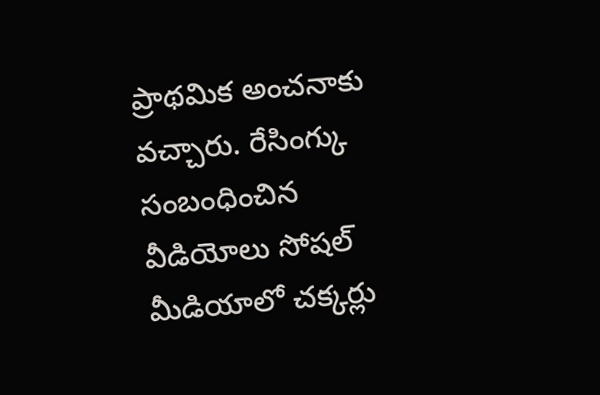ప్రాథమిక అంచనాకు వచ్చారు. రేసింగ్కు సంబంధించిన వీడియోలు సోషల్ మీడియాలో చక్కర్లు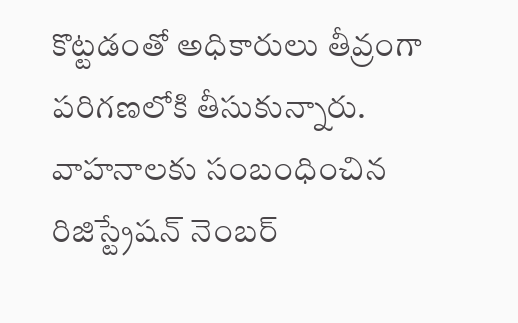కొట్టడంతో అధికారులు తీవ్రంగా పరిగణలోకి తీసుకున్నారు. వాహనాలకు సంబంధించిన రిజిస్ట్రేషన్ నెంబర్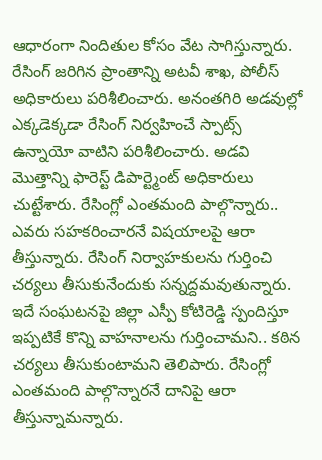ఆధారంగా నిందితుల కోసం వేట సాగిస్తున్నారు. రేసింగ్ జరిగిన ప్రాంతాన్ని అటవీ శాఖ, పోలీస్ అధికారులు పరిశీలించారు. అనంతగిరి అడవుల్లో ఎక్కడెక్కడా రేసింగ్ నిర్వహించే స్పాట్స్ ఉన్నాయో వాటిని పరిశీలించారు. అడవి మొత్తాన్ని ఫారెస్ట్ డిపార్ట్మెంట్ అధికారులు చుట్టేశారు. రేసింగ్లో ఎంతమంది పాల్గొన్నారు.. ఎవరు సహకరించారనే విషయాలపై ఆరా తీస్తున్నారు. రేసింగ్ నిర్వాహకులను గుర్తించి చర్యలు తీసుకునేందుకు సన్నద్దమవుతున్నారు. ఇదే సంఘటనపై జిల్లా ఎస్పీ కోటిరెడ్డి స్పందిస్తూ ఇప్పటికే కొన్ని వాహనాలను గుర్తించామని.. కఠిన చర్యలు తీసుకుంటామని తెలిపారు. రేసింగ్లో ఎంతమంది పాల్గొన్నారనే దానిపై ఆరా తీస్తున్నామన్నారు.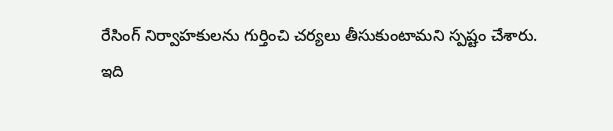రేసింగ్ నిర్వాహకులను గుర్తించి చర్యలు తీసుకుంటామని స్పష్టం చేశారు.
ఇది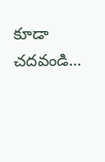కూడా చదవండి…